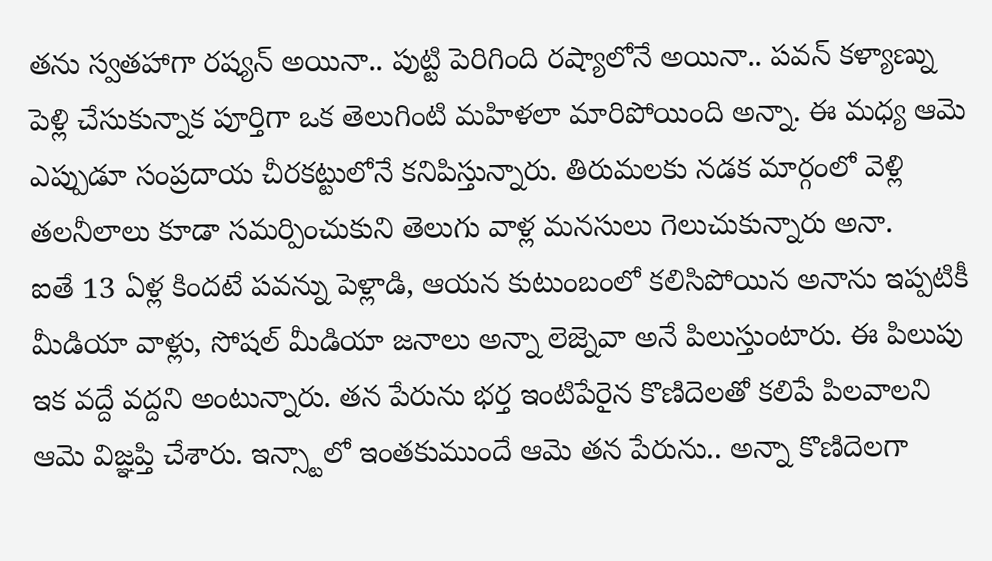తను స్వతహాగా రష్యన్ అయినా.. పుట్టి పెరిగింది రష్యాలోనే అయినా.. పవన్ కళ్యాణ్ను పెళ్లి చేసుకున్నాక పూర్తిగా ఒక తెలుగింటి మహిళలా మారిపోయింది అన్నా. ఈ మధ్య ఆమె ఎప్పుడూ సంప్రదాయ చీరకట్టులోనే కనిపిస్తున్నారు. తిరుమలకు నడక మార్గంలో వెళ్లి తలనీలాలు కూడా సమర్పించుకుని తెలుగు వాళ్ల మనసులు గెలుచుకున్నారు అనా.
ఐతే 13 ఏళ్ల కిందటే పవన్ను పెళ్లాడి, ఆయన కుటుంబంలో కలిసిపోయిన అనాను ఇప్పటికీ మీడియా వాళ్లు, సోషల్ మీడియా జనాలు అన్నా లెజ్నెవా అనే పిలుస్తుంటారు. ఈ పిలుపు ఇక వద్దే వద్దని అంటున్నారు. తన పేరును భర్త ఇంటిపేరైన కొణిదెలతో కలిపే పిలవాలని ఆమె విజ్ఞప్తి చేశారు. ఇన్స్టాలో ఇంతకుముందే ఆమె తన పేరును.. అన్నా కొణిదెలగా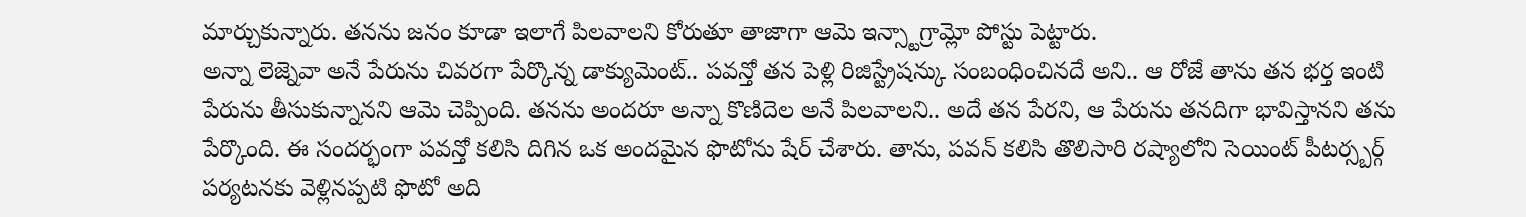మార్చుకున్నారు. తనను జనం కూడా ఇలాగే పిలవాలని కోరుతూ తాజాగా ఆమె ఇన్స్టాగ్రామ్లో పోస్టు పెట్టారు.
అన్నా లెజ్నెవా అనే పేరును చివరగా పేర్కొన్న డాక్యుమెంట్.. పవన్తో తన పెళ్లి రిజిస్ట్రేషన్కు సంబంధించినదే అని.. ఆ రోజే తాను తన భర్త ఇంటి పేరును తీసుకున్నానని ఆమె చెప్పింది. తనను అందరూ అన్నా కొణిదెల అనే పిలవాలని.. అదే తన పేరని, ఆ పేరును తనదిగా భావిస్తానని తను పేర్కొంది. ఈ సందర్భంగా పవన్తో కలిసి దిగిన ఒక అందమైన ఫొటోను షేర్ చేశారు. తాను, పవన్ కలిసి తొలిసారి రష్యాలోని సెయింట్ పీటర్స్బర్గ్ పర్యటనకు వెళ్లినప్పటి ఫొటో అది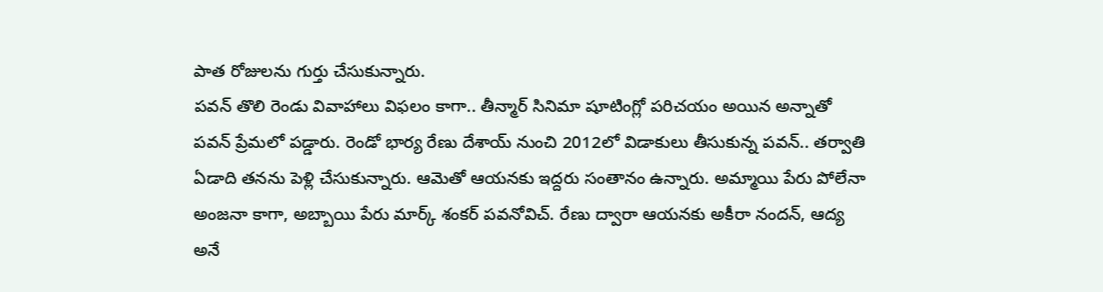పాత రోజులను గుర్తు చేసుకున్నారు.
పవన్ తొలి రెండు వివాహాలు విఫలం కాగా.. తీన్మార్ సినిమా షూటింగ్లో పరిచయం అయిన అన్నాతో పవన్ ప్రేమలో పడ్డారు. రెండో భార్య రేణు దేశాయ్ నుంచి 2012లో విడాకులు తీసుకున్న పవన్.. తర్వాతి ఏడాది తనను పెళ్లి చేసుకున్నారు. ఆమెతో ఆయనకు ఇద్దరు సంతానం ఉన్నారు. అమ్మాయి పేరు పోలేనా అంజనా కాగా, అబ్బాయి పేరు మార్క్ శంకర్ పవనోవిచ్. రేణు ద్వారా ఆయనకు అకీరా నందన్, ఆద్య అనే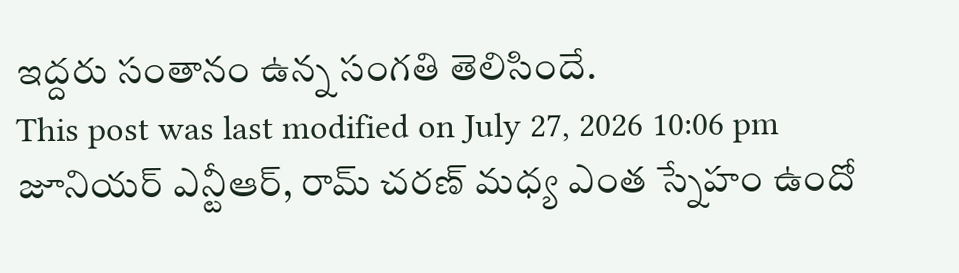ఇద్దరు సంతానం ఉన్న సంగతి తెలిసిందే.
This post was last modified on July 27, 2026 10:06 pm
జూనియర్ ఎన్టీఆర్, రామ్ చరణ్ మధ్య ఎంత స్నేహం ఉందో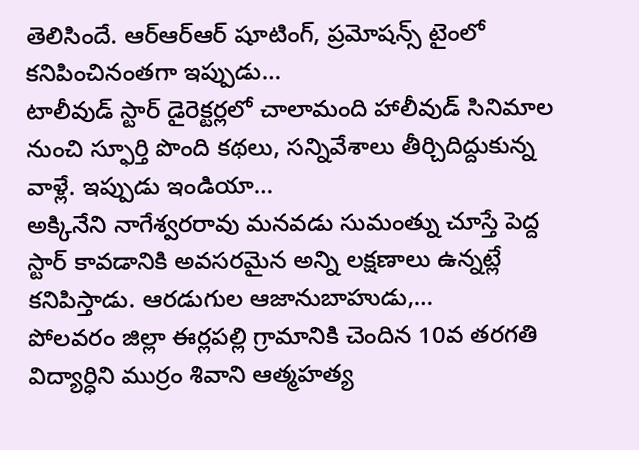తెలిసిందే. ఆర్ఆర్ఆర్ షూటింగ్, ప్రమోషన్స్ టైంలో కనిపించినంతగా ఇప్పుడు…
టాలీవుడ్ స్టార్ డైరెక్టర్లలో చాలామంది హాలీవుడ్ సినిమాల నుంచి స్ఫూర్తి పొంది కథలు, సన్నివేశాలు తీర్చిదిద్దుకున్న వాళ్లే. ఇప్పుడు ఇండియా…
అక్కినేని నాగేశ్వరరావు మనవడు సుమంత్ను చూస్తే పెద్ద స్టార్ కావడానికి అవసరమైన అన్ని లక్షణాలు ఉన్నట్లే కనిపిస్తాడు. ఆరడుగుల ఆజానుబాహుడు,…
పోలవరం జిల్లా ఈర్లపల్లి గ్రామానికి చెందిన 10వ తరగతి విద్యార్ధిని ముర్రం శివాని ఆత్మహత్య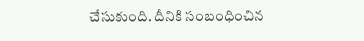చేసుకుంది. దీనికి సంబంధించిన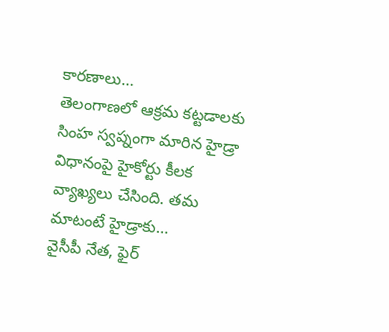కారణాలు…
తెలంగాణలో ఆక్రమ కట్టడాలకు సింహ స్వప్నంగా మారిన హైడ్రా విధానంపై హైకోర్టు కీలక వ్యాఖ్యలు చేసింది. తమ మాటంటే హైడ్రాకు…
వైసీపీ నేత, ఫైర్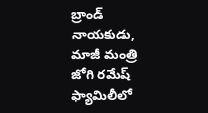బ్రాండ్ నాయకుడు, మాజీ మంత్రి జోగి రమేష్ ఫ్యామిలీలో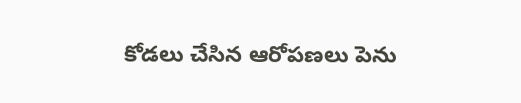కోడలు చేసిన ఆరోపణలు పెను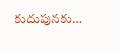కుదుపునకు…